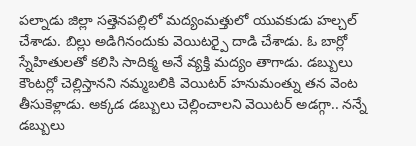పల్నాడు జిల్లా సత్తెనపల్లిలో మద్యంమత్తులో యువకుడు హల్చల్ చేశాడు. బిల్లు అడిగినందుకు వెయిటర్పై దాడి చేశాడు. ఓ బార్లో స్నేహితులతో కలిసి సాదిక్మ అనే వ్యక్తి మద్యం తాగాడు. డబ్బులు కౌంటర్లో చెల్లిస్తానని నమ్మబలికి వెయిటర్ హనుమంత్ను తన వెంట తీసుకెళ్లాడు. అక్కడ డబ్బులు చెల్లించాలని వెయిటర్ అడగ్గా.. నన్నే డబ్బులు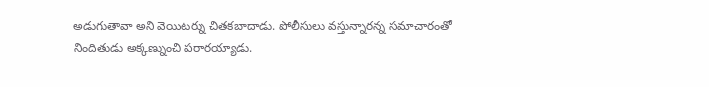అడుగుతావా అని వెయిటర్ను చితకబాదాడు. పోలీసులు వస్తున్నారన్న సమాచారంతో నిందితుడు అక్కణ్నుంచి పరారయ్యాడు.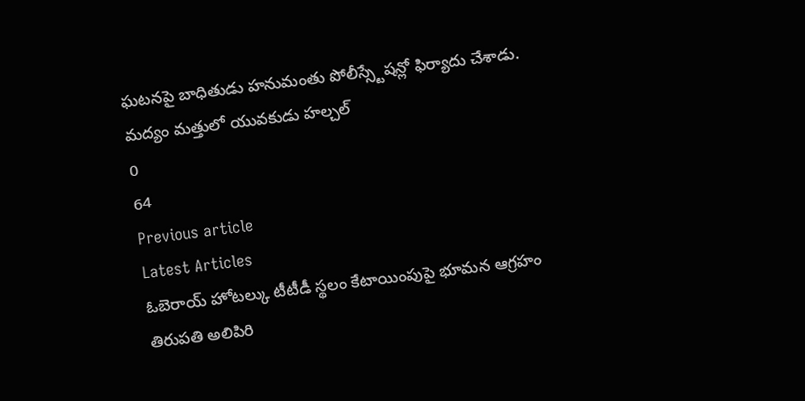ఘటనపై బాధితుడు హనుమంతు పోలీస్స్టేషన్లో ఫిర్యాదు చేశాడు.
మద్యం మత్తులో యువకుడు హల్చల్
0
64
Previous article
Latest Articles
ఓబెరాయ్ హోటల్కు టీటీడీ స్థలం కేటాయింపుపై భూమన ఆగ్రహం
తిరుపతి అలిపిరి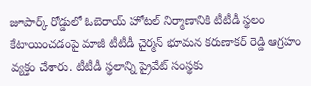జూపార్క్ రోడ్డులో ఓబెరాయ్ హోటల్ నిర్మాణానికి టీటీడీ స్థలం కేటాయించడంపై మాజీ టీటీడీ చైర్మన్ భూమన కరుణాకర్ రెడ్డి ఆగ్రహం వ్యక్తం చేశారు. టీటీడీ స్థలాన్ని ప్రైవేట్ సంస్థకు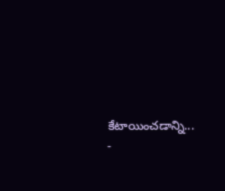కేటాయించడాన్ని...
-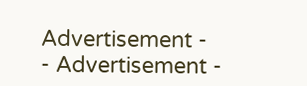Advertisement -
- Advertisement -